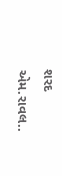શરદ એમ.રાવલ..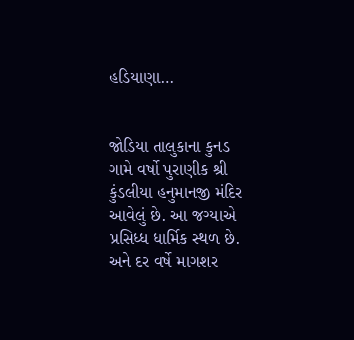હડિયાણા…


જોડિયા તાલુકાના કુનડ ગામે વર્ષો પુરાણીક શ્રી કુંડલીયા હનુમાનજી મંદિર આવેલું છે. આ જગ્યાએ પ્રસિધ્ધ ધાર્મિક સ્થળ છે. અને દર વર્ષે માગશર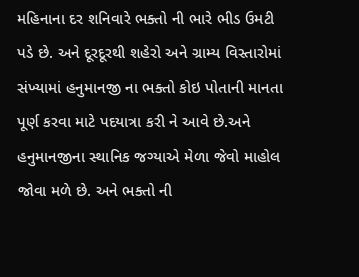મહિનાના દર શનિવારે ભક્તો ની ભારે ભીડ ઉમટી પડે છે. અને દૂરદૂરથી શહેરો અને ગ્રામ્ય વિસ્તારોમાં સંખ્યામાં હનુમાનજી ના ભક્તો કોઇ પોતાની માનતા પૂર્ણ કરવા માટે પદયાત્રા કરી ને આવે છે.અને હનુમાનજીના સ્થાનિક જગ્યાએ મેળા જેવો માહોલ જોવા મળે છે. અને ભક્તો ની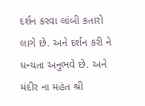દર્શન કરવા લાંબી કતારો લાગે છે. અને દર્શન કરી ને ધન્યતા અનુભવે છે. અને મંદીર ના મહંત શ્રી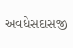અવધેસદાસજી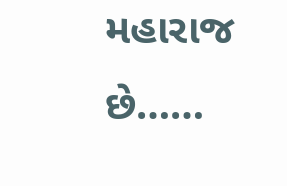મહારાજ છે……